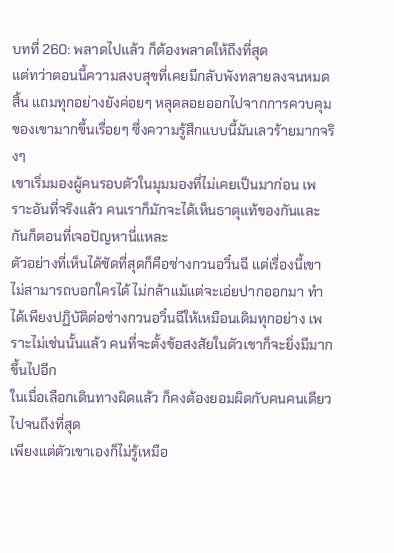บทที่ 260: พลาดไปแล้ว ก็ต้องพลาดให้ถึงที่สุด
แต่ทว่าตอนนี้ความสงบสุขที่เคยมีกลับพังทลายลงจนหมดสิ้น แถมทุกอย่างยังค่อยๆ หลุดลอยออกไปจากการควบคุมของเขามากขึ้นเรื่อยๆ ซึ่งความรู้สึกแบบนี้มันเลวร้ายมากจริงๆ
เขาเริ่มมองผู้คนรอบตัวในมุมมองที่ไม่เคยเป็นมาก่อน เพราะอันที่จริงแล้ว คนเราก็มักจะได้เห็นธาตุแท้ของกันและกันก็ตอนที่เจอปัญหานี่แหละ
ตัวอย่างที่เห็นได้ชัดที่สุดก็คือซ่างกวนอวิ๋นฉี แต่เรื่องนี้เขาไม่สามารถบอกใครได้ ไม่กล้าแม้แต่จะเอ่ยปากออกมา ทำได้เพียงปฏิบัติต่อซ่างกวนอวิ๋นฉีให้เหมือนเดิมทุกอย่าง เพราะไม่เช่นนั้นแล้ว คนที่จะตั้งข้อสงสัยในตัวเขาก็จะยิ่งมีมากขึ้นไปอีก
ในเมื่อเลือกเดินทางผิดแล้ว ก็คงต้องยอมผิดกับคนคนเดียวไปจนถึงที่สุด
เพียงแต่ตัวเขาเองก็ไม่รู้เหมือ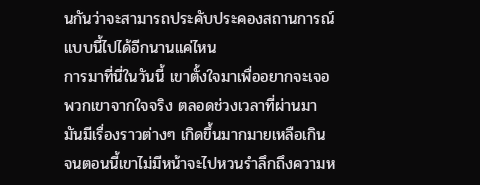นกันว่าจะสามารถประคับประคองสถานการณ์แบบนี้ไปได้อีกนานแค่ไหน
การมาที่นี่ในวันนี้ เขาตั้งใจมาเพื่ออยากจะเจอพวกเขาจากใจจริง ตลอดช่วงเวลาที่ผ่านมา มันมีเรื่องราวต่างๆ เกิดขึ้นมากมายเหลือเกิน จนตอนนี้เขาไม่มีหน้าจะไปหวนรำลึกถึงความห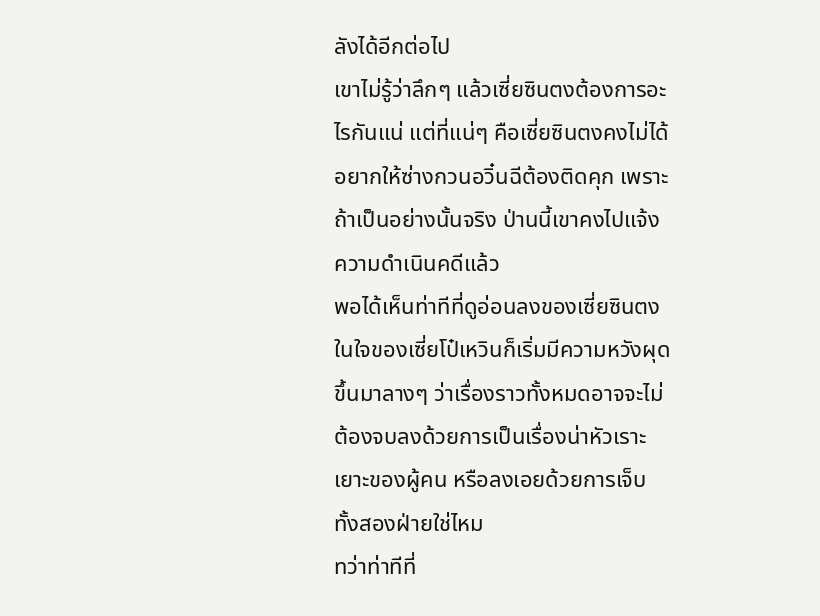ลังได้อีกต่อไป
เขาไม่รู้ว่าลึกๆ แล้วเซี่ยซินตงต้องการอะไรกันแน่ แต่ที่แน่ๆ คือเซี่ยซินตงคงไม่ได้อยากให้ซ่างกวนอวิ๋นฉีต้องติดคุก เพราะถ้าเป็นอย่างนั้นจริง ป่านนี้เขาคงไปแจ้งความดำเนินคดีแล้ว
พอได้เห็นท่าทีที่ดูอ่อนลงของเซี่ยซินตง ในใจของเซี่ยโป๋เหวินก็เริ่มมีความหวังผุดขึ้นมาลางๆ ว่าเรื่องราวทั้งหมดอาจจะไม่ต้องจบลงด้วยการเป็นเรื่องน่าหัวเราะเยาะของผู้คน หรือลงเอยด้วยการเจ็บทั้งสองฝ่ายใช่ไหม
ทว่าท่าทีที่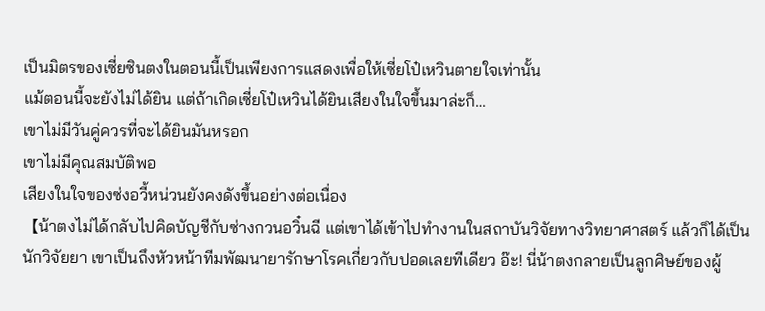เป็นมิตรของเซี่ยซินตงในตอนนี้เป็นเพียงการแสดงเพื่อให้เซี่ยโป๋เหวินตายใจเท่านั้น
แม้ตอนนี้จะยังไม่ได้ยิน แต่ถ้าเกิดเซี่ยโป๋เหวินได้ยินเสียงในใจขึ้นมาล่ะก็…
เขาไม่มีวันคู่ควรที่จะได้ยินมันหรอก
เขาไม่มีคุณสมบัติพอ
เสียงในใจของซ่งอวี้หน่วนยังคงดังขึ้นอย่างต่อเนื่อง
【น้าตงไม่ได้กลับไปคิดบัญชีกับซ่างกวนอวิ๋นฉี แต่เขาได้เข้าไปทำงานในสถาบันวิจัยทางวิทยาศาสตร์ แล้วก็ได้เป็นนักวิจัยยา เขาเป็นถึงหัวหน้าทีมพัฒนายารักษาโรคเกี่ยวกับปอดเลยทีเดียว อ๊ะ! นี่น้าตงกลายเป็นลูกศิษย์ของผู้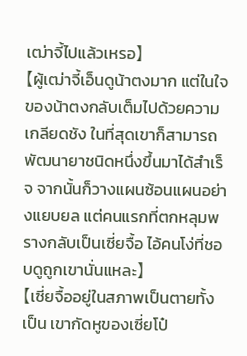เฒ่าจี้ไปแล้วเหรอ】
【ผู้เฒ่าจี้เอ็นดูน้าตงมาก แต่ในใจของน้าตงกลับเต็มไปด้วยความเกลียดชัง ในที่สุดเขาก็สามารถพัฒนายาชนิดหนึ่งขึ้นมาได้สำเร็จ จากนั้นก็วางแผนซ้อนแผนอย่างแยบยล แต่คนแรกที่ตกหลุมพรางกลับเป็นเซี่ยจื้อ ไอ้คนโง่ที่ชอบดูถูกเขานั่นแหละ】
【เซี่ยจื้ออยู่ในสภาพเป็นตายทั้งเป็น เขากัดหูของเซี่ยโป๋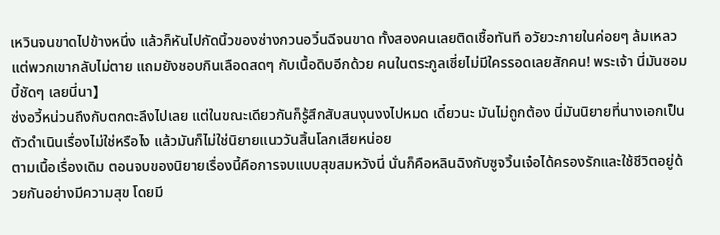เหวินจนขาดไปข้างหนึ่ง แล้วก็หันไปกัดนิ้วของซ่างกวนอวิ๋นฉีจนขาด ทั้งสองคนเลยติดเชื้อทันที อวัยวะภายในค่อยๆ ล้มเหลว แต่พวกเขากลับไม่ตาย แถมยังชอบกินเลือดสดๆ กับเนื้อดิบอีกด้วย คนในตระกูลเซี่ยไม่มีใครรอดเลยสักคน! พระเจ้า นี่มันซอมบี้ชัดๆ เลยนี่นา】
ซ่งอวี้หน่วนถึงกับตกตะลึงไปเลย แต่ในขณะเดียวกันก็รู้สึกสับสนงุนงงไปหมด เดี๋ยวนะ มันไม่ถูกต้อง นี่มันนิยายที่นางเอกเป็นตัวดำเนินเรื่องไม่ใช่หรือไง แล้วมันก็ไม่ใช่นิยายแนววันสิ้นโลกเสียหน่อย
ตามเนื้อเรื่องเดิม ตอนจบของนิยายเรื่องนี้คือการจบแบบสุขสมหวังนี่ นั่นก็คือหลินฉิงกับซูจวิ้นเจ๋อได้ครองรักและใช้ชีวิตอยู่ด้วยกันอย่างมีความสุข โดยมี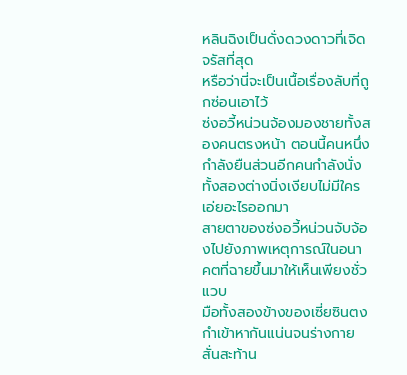หลินฉิงเป็นดั่งดวงดาวที่เจิดจรัสที่สุด
หรือว่านี่จะเป็นเนื้อเรื่องลับที่ถูกซ่อนเอาไว้
ซ่งอวี้หน่วนจ้องมองชายทั้งสองคนตรงหน้า ตอนนี้คนหนึ่งกำลังยืนส่วนอีกคนกำลังนั่ง ทั้งสองต่างนิ่งเงียบไม่มีใครเอ่ยอะไรออกมา
สายตาของซ่งอวี้หน่วนจับจ้องไปยังภาพเหตุการณ์ในอนาคตที่ฉายขึ้นมาให้เห็นเพียงชั่วแวบ
มือทั้งสองข้างของเซี่ยซินตงกำเข้าหากันแน่นจนร่างกายสั่นสะท้าน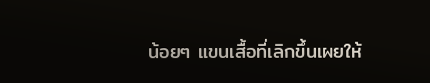น้อยๆ แขนเสื้อที่เลิกขึ้นเผยให้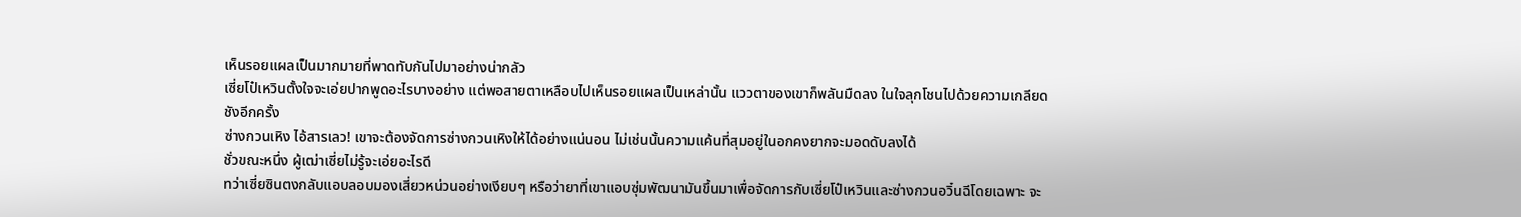เห็นรอยแผลเป็นมากมายที่พาดทับกันไปมาอย่างน่ากลัว
เซี่ยโป๋เหวินตั้งใจจะเอ่ยปากพูดอะไรบางอย่าง แต่พอสายตาเหลือบไปเห็นรอยแผลเป็นเหล่านั้น แววตาของเขาก็พลันมืดลง ในใจลุกโชนไปด้วยความเกลียดชังอีกครั้ง
ซ่างกวนเหิง ไอ้สารเลว! เขาจะต้องจัดการซ่างกวนเหิงให้ได้อย่างแน่นอน ไม่เช่นนั้นความแค้นที่สุมอยู่ในอกคงยากจะมอดดับลงได้
ชั่วขณะหนึ่ง ผู้เฒ่าเซี่ยไม่รู้จะเอ่ยอะไรดี
ทว่าเซี่ยซินตงกลับแอบลอบมองเสี่ยวหน่วนอย่างเงียบๆ หรือว่ายาที่เขาแอบซุ่มพัฒนามันขึ้นมาเพื่อจัดการกับเซี่ยโป๋เหวินและซ่างกวนอวิ๋นฉีโดยเฉพาะ จะ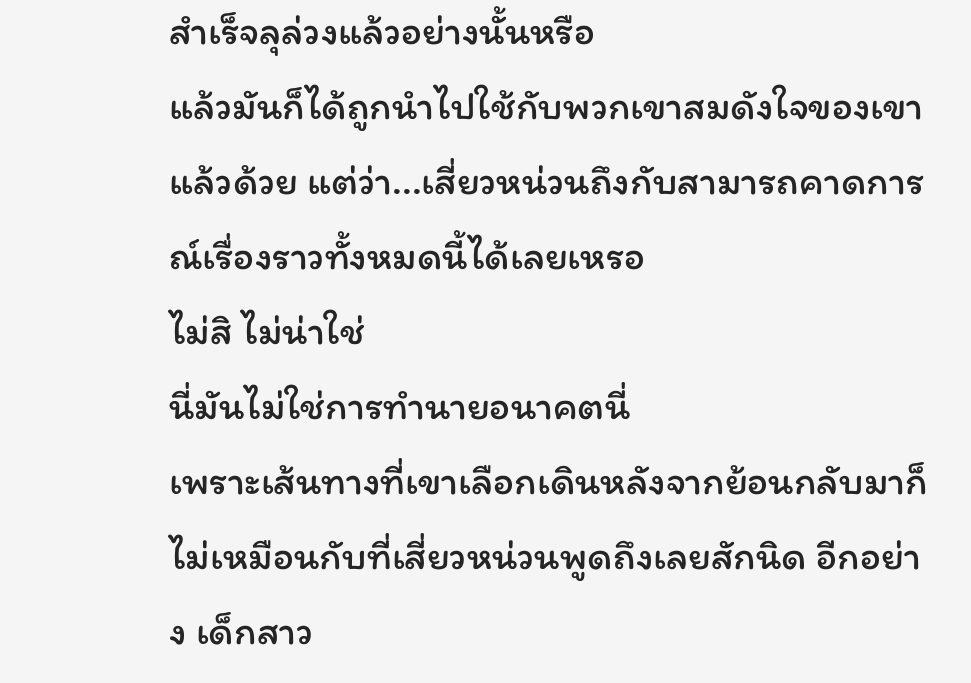สำเร็จลุล่วงแล้วอย่างนั้นหรือ
แล้วมันก็ได้ถูกนำไปใช้กับพวกเขาสมดังใจของเขาแล้วด้วย แต่ว่า...เสี่ยวหน่วนถึงกับสามารถคาดการณ์เรื่องราวทั้งหมดนี้ได้เลยเหรอ
ไม่สิ ไม่น่าใช่
นี่มันไม่ใช่การทำนายอนาคตนี่
เพราะเส้นทางที่เขาเลือกเดินหลังจากย้อนกลับมาก็ไม่เหมือนกับที่เสี่ยวหน่วนพูดถึงเลยสักนิด อีกอย่าง เด็กสาว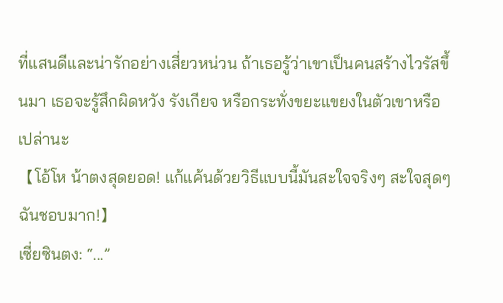ที่แสนดีและน่ารักอย่างเสี่ยวหน่วน ถ้าเธอรู้ว่าเขาเป็นคนสร้างไวรัสขึ้นมา เธอจะรู้สึกผิดหวัง รังเกียจ หรือกระทั่งขยะแขยงในตัวเขาหรือเปล่านะ
【โอ้โห น้าตงสุดยอด! แก้แค้นด้วยวิธีแบบนี้มันสะใจจริงๆ สะใจสุดๆ ฉันชอบมาก!】
เซี่ยซินตง: “...”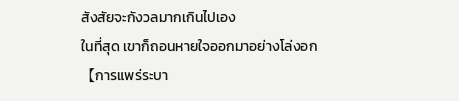สังสัยจะกังวลมากเกินไปเอง
ในที่สุด เขาก็ถอนหายใจออกมาอย่างโล่งอก
【การแพร่ระบา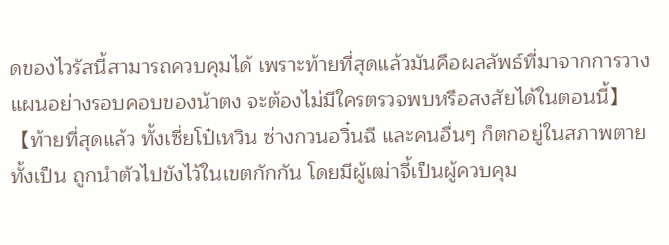ดของไวรัสนี้สามารถควบคุมได้ เพราะท้ายที่สุดแล้วมันคือผลลัพธ์ที่มาจากการวางแผนอย่างรอบคอบของน้าตง จะต้องไม่มีใครตรวจพบหรือสงสัยได้ในตอนนี้】
【ท้ายที่สุดแล้ว ทั้งเซี่ยโป๋เหวิน ซ่างกวนอวิ๋นฉี และคนอื่นๆ ก็ตกอยู่ในสภาพตายทั้งเป็น ถูกนำตัวไปขังไว้ในเขตกักกัน โดยมีผู้เฒ่าจี้เป็นผู้ควบคุม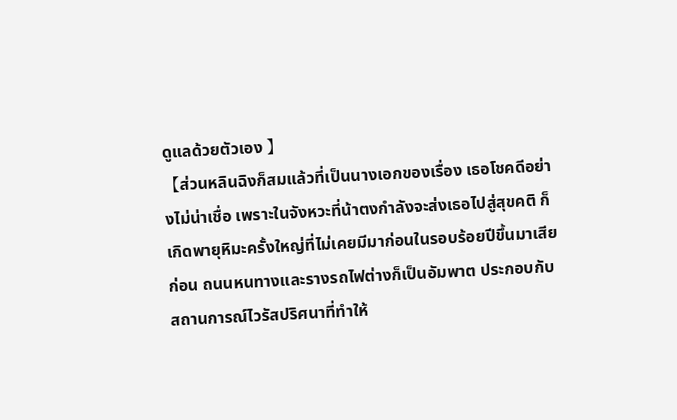ดูแลด้วยตัวเอง 】
【ส่วนหลินฉิงก็สมแล้วที่เป็นนางเอกของเรื่อง เธอโชคดีอย่างไม่น่าเชื่อ เพราะในจังหวะที่น้าตงกำลังจะส่งเธอไปสู่สุขคติ ก็เกิดพายุหิมะครั้งใหญ่ที่ไม่เคยมีมาก่อนในรอบร้อยปีขึ้นมาเสียก่อน ถนนหนทางและรางรถไฟต่างก็เป็นอัมพาต ประกอบกับสถานการณ์ไวรัสปริศนาที่ทำให้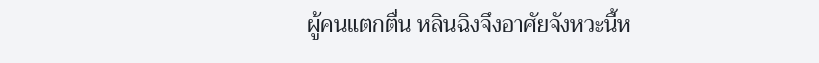ผู้คนแตกตื่น หลินฉิงจึงอาศัยจังหวะนี้ห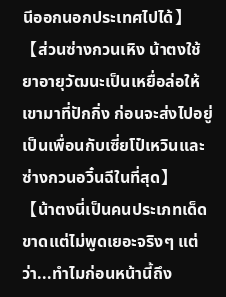นีออกนอกประเทศไปได้】
【ส่วนซ่างกวนเหิง น้าตงใช้ยาอายุวัฒนะเป็นเหยื่อล่อให้เขามาที่ปักกิ่ง ก่อนจะส่งไปอยู่เป็นเพื่อนกับเซี่ยโป๋เหวินและซ่างกวนอวิ๋นฉีในที่สุด】
【น้าตงนี่เป็นคนประเภทเด็ดขาดแต่ไม่พูดเยอะจริงๆ แต่ว่า...ทำไมก่อนหน้านี้ถึง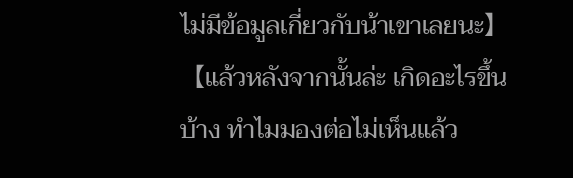ไม่มีข้อมูลเกี่ยวกับน้าเขาเลยนะ】
【แล้วหลังจากนั้นล่ะ เกิดอะไรขึ้นบ้าง ทำไมมองต่อไม่เห็นแล้ว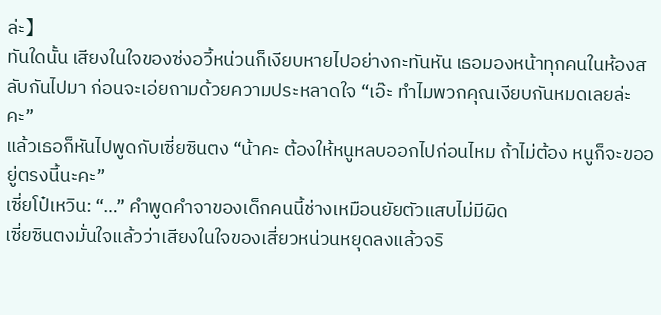ล่ะ】
ทันใดนั้น เสียงในใจของซ่งอวี้หน่วนก็เงียบหายไปอย่างกะทันหัน เธอมองหน้าทุกคนในห้องสลับกันไปมา ก่อนจะเอ่ยถามด้วยความประหลาดใจ “เอ๊ะ ทำไมพวกคุณเงียบกันหมดเลยล่ะคะ”
แล้วเธอก็หันไปพูดกับเซี่ยซินตง “น้าคะ ต้องให้หนูหลบออกไปก่อนไหม ถ้าไม่ต้อง หนูก็จะขออยู่ตรงนี้นะคะ”
เซี่ยโป๋เหวิน: “…” คำพูดคำจาของเด็กคนนี้ช่างเหมือนยัยตัวแสบไม่มีผิด
เซี่ยซินตงมั่นใจแล้วว่าเสียงในใจของเสี่ยวหน่วนหยุดลงแล้วจริ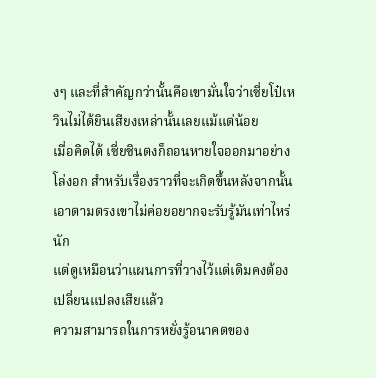งๆ และที่สำคัญกว่านั้นคือเขามั่นใจว่าเซี่ยโป๋เหวินไม่ได้ยินเสียงเหล่านั้นเลยแม้แต่น้อย
เมื่อคิดได้ เซี่ยซินตงก็ถอนหายใจออกมาอย่างโล่งอก สำหรับเรื่องราวที่จะเกิดขึ้นหลังจากนั้น เอาตามตรงเขาไม่ค่อยอยากจะรับรู้มันเท่าไหร่นัก
แต่ดูเหมือนว่าแผนการที่วางไว้แต่เดิมคงต้องเปลี่ยนแปลงเสียแล้ว
ความสามารถในการหยั่งรู้อนาคตของ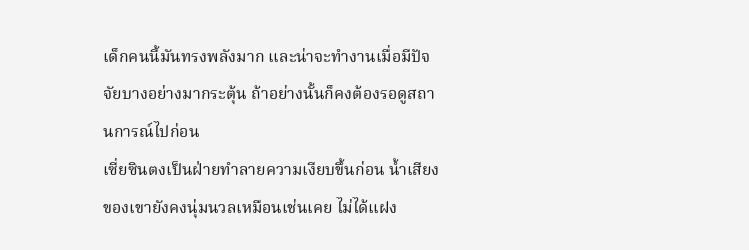เด็กคนนี้มันทรงพลังมาก และน่าจะทำงานเมื่อมีปัจจัยบางอย่างมากระตุ้น ถ้าอย่างนั้นก็คงต้องรอดูสถานการณ์ไปก่อน
เซี่ยซินตงเป็นฝ่ายทำลายความเงียบขึ้นก่อน น้ำเสียงของเขายังคงนุ่มนวลเหมือนเช่นเคย ไม่ได้แฝง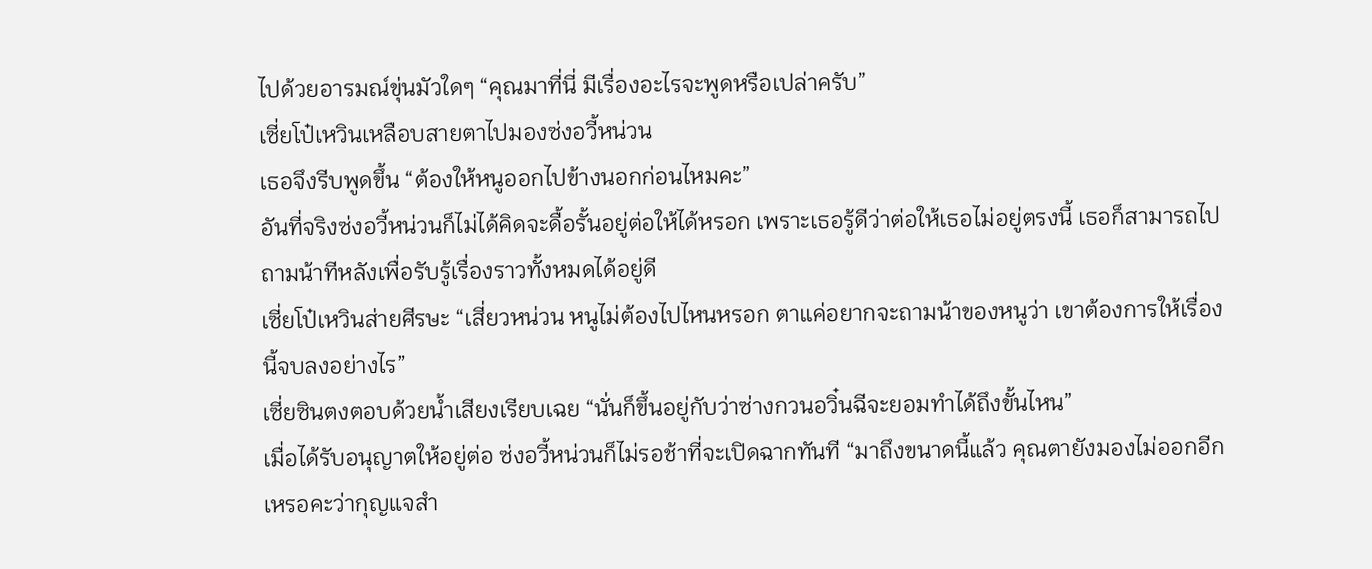ไปด้วยอารมณ์ขุ่นมัวใดๆ “คุณมาที่นี่ มีเรื่องอะไรจะพูดหรือเปล่าครับ”
เซี่ยโป๋เหวินเหลือบสายตาไปมองซ่งอวี้หน่วน
เธอจึงรีบพูดขึ้น “ต้องให้หนูออกไปข้างนอกก่อนไหมคะ”
อันที่จริงซ่งอวี้หน่วนก็ไม่ได้คิดจะดื้อรั้นอยู่ต่อให้ได้หรอก เพราะเธอรู้ดีว่าต่อให้เธอไม่อยู่ตรงนี้ เธอก็สามารถไปถามน้าทีหลังเพื่อรับรู้เรื่องราวทั้งหมดได้อยู่ดี
เซี่ยโป๋เหวินส่ายศีรษะ “เสี่ยวหน่วน หนูไม่ต้องไปไหนหรอก ตาแค่อยากจะถามน้าของหนูว่า เขาต้องการให้เรื่องนี้จบลงอย่างไร”
เซี่ยซินตงตอบด้วยน้ำเสียงเรียบเฉย “นั่นก็ขึ้นอยู่กับว่าซ่างกวนอวิ๋นฉีจะยอมทำได้ถึงขั้นไหน”
เมื่อได้รับอนุญาตให้อยู่ต่อ ซ่งอวี้หน่วนก็ไม่รอช้าที่จะเปิดฉากทันที “มาถึงขนาดนี้แล้ว คุณตายังมองไม่ออกอีกเหรอคะว่ากุญแจสำ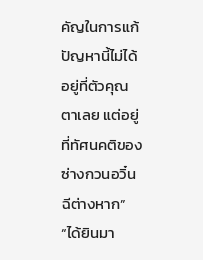คัญในการแก้ปัญหานี้ไม่ได้อยู่ที่ตัวคุณตาเลย แต่อยู่ที่ทัศนคติของซ่างกวนอวิ๋นฉีต่างหาก”
“ได้ยินมา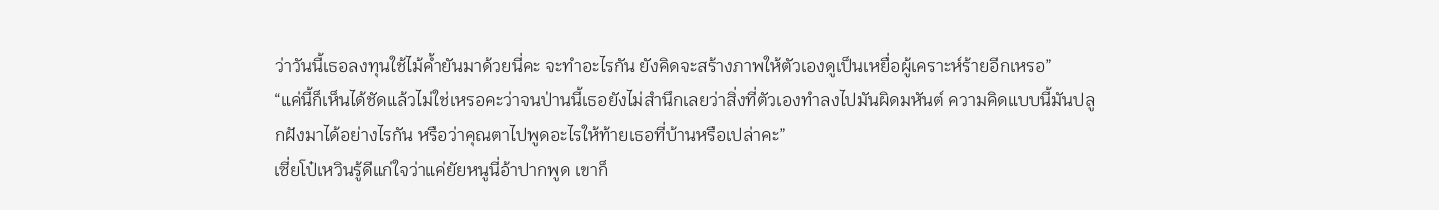ว่าวันนี้เธอลงทุนใช้ไม้ค้ำยันมาด้วยนี่คะ จะทำอะไรกัน ยังคิดจะสร้างภาพให้ตัวเองดูเป็นเหยื่อผู้เคราะห์ร้ายอีกเหรอ”
“แค่นี้ก็เห็นได้ชัดแล้วไม่ใช่เหรอคะว่าจนป่านนี้เธอยังไม่สำนึกเลยว่าสิ่งที่ตัวเองทำลงไปมันผิดมหันต์ ความคิดแบบนี้มันปลูกฝังมาได้อย่างไรกัน หรือว่าคุณตาไปพูดอะไรให้ท้ายเธอที่บ้านหรือเปล่าคะ”
เซี่ยโป๋เหวินรู้ดีแก่ใจว่าแค่ยัยหนูนี่อ้าปากพูด เขาก็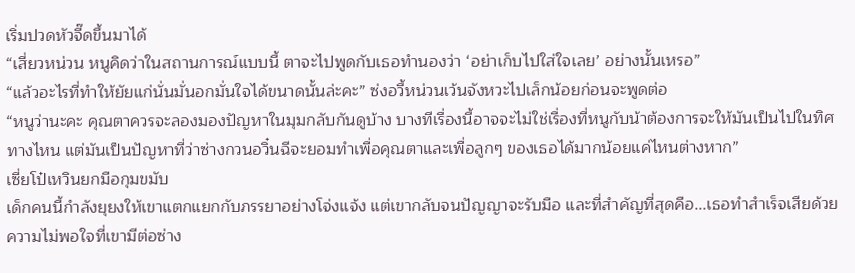เริ่มปวดหัวจี๊ดขึ้นมาได้
“เสี่ยวหน่วน หนูคิดว่าในสถานการณ์แบบนี้ ตาจะไปพูดกับเธอทำนองว่า ‘อย่าเก็บไปใส่ใจเลย’ อย่างนั้นเหรอ”
“แล้วอะไรที่ทำให้ยัยแก่นั่นมั่นอกมั่นใจได้ขนาดนั้นล่ะคะ” ซ่งอวี้หน่วนเว้นจังหวะไปเล็กน้อยก่อนจะพูดต่อ
“หนูว่านะคะ คุณตาควรจะลองมองปัญหาในมุมกลับกันดูบ้าง บางทีเรื่องนี้อาจจะไม่ใช่เรื่องที่หนูกับน้าต้องการจะให้มันเป็นไปในทิศทางไหน แต่มันเป็นปัญหาที่ว่าซ่างกวนอวิ๋นฉีจะยอมทำเพื่อคุณตาและเพื่อลูกๆ ของเธอได้มากน้อยแค่ไหนต่างหาก”
เซี่ยโป๋เหวินยกมือกุมขมับ
เด็กคนนี้กำลังยุยงให้เขาแตกแยกกับภรรยาอย่างโจ่งแจ้ง แต่เขากลับจนปัญญาจะรับมือ และที่สำคัญที่สุดคือ...เธอทำสำเร็จเสียด้วย
ความไม่พอใจที่เขามีต่อซ่าง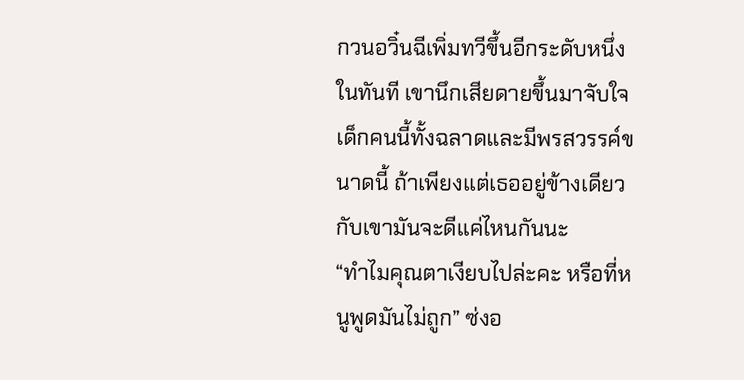กวนอวิ๋นฉีเพิ่มทวีขึ้นอีกระดับหนึ่งในทันที เขานึกเสียดายขึ้นมาจับใจ เด็กคนนี้ทั้งฉลาดและมีพรสวรรค์ขนาดนี้ ถ้าเพียงแต่เธออยู่ข้างเดียวกับเขามันจะดีแค่ไหนกันนะ
“ทำไมคุณตาเงียบไปล่ะคะ หรือที่หนูพูดมันไม่ถูก” ซ่งอ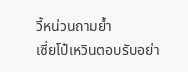วี้หน่วนถามย้ำ
เซี่ยโป๋เหวินตอบรับอย่า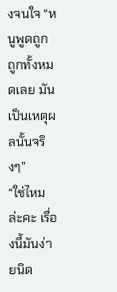งจนใจ “หนูพูดถูก ถูกทั้งหมดเลย มันเป็นเหตุผลนั้นจริงๆ”
“ใช่ไหมล่ะคะ เรื่องนี้มันง่ายนิด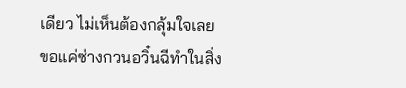เดียว ไม่เห็นต้องกลุ้มใจเลย ขอแค่ซ่างกวนอวิ๋นฉีทำในสิ่ง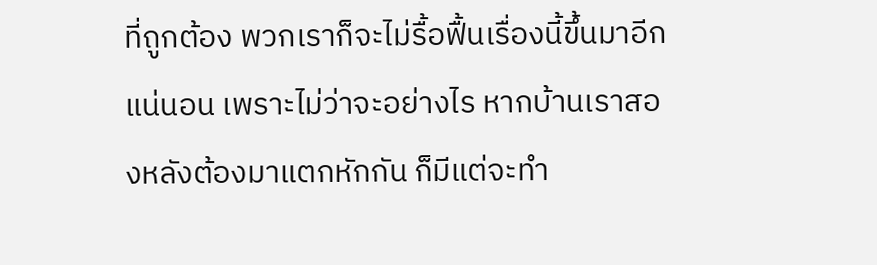ที่ถูกต้อง พวกเราก็จะไม่รื้อฟื้นเรื่องนี้ขึ้นมาอีกแน่นอน เพราะไม่ว่าจะอย่างไร หากบ้านเราสองหลังต้องมาแตกหักกัน ก็มีแต่จะทำ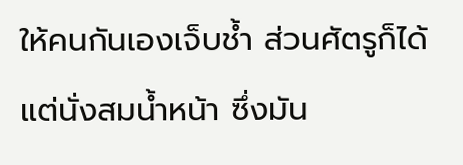ให้คนกันเองเจ็บช้ำ ส่วนศัตรูก็ได้แต่นั่งสมน้ำหน้า ซึ่งมัน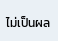ไม่เป็นผล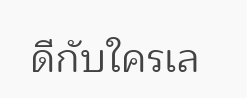ดีกับใครเล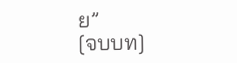ย”
[จบบท]